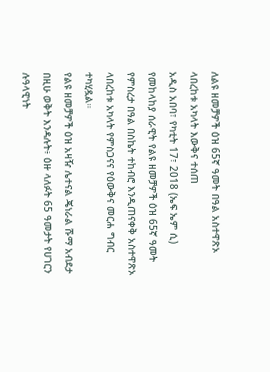ለልዩ ዘመቻዎች ዕዝ 65ኛ ዓመት በዓል አስተዋጽኦ ላበረከቱ አካላት እውቅና ተሰጠ
አዲስ አበባ፣ የካቲት 17፣ 2018 (ኤፍ ኤም ሲ) የመከላከያ ሰራዊት የልዩ ዘመቻዎች ዕዝ 65ኛ ዓመት የምስረታ በዓል በስኬት ተከብሮ እንዲጠናቀቅ አስተዋጽኦ ላበረከቱ አካላት የምስጋናና የዕውቅና መርሐ ግብር ተካሂዷል።
የልዩ ዘመቻዎች ዕዝ አዛዥ ሌተናል ጄነራል ሹማ አብደታ በዚሁ ወቅት እንዳሉት፥ ዕዙ ላለፉት 65 ዓመታት የሀገርን ሉዓላዊነት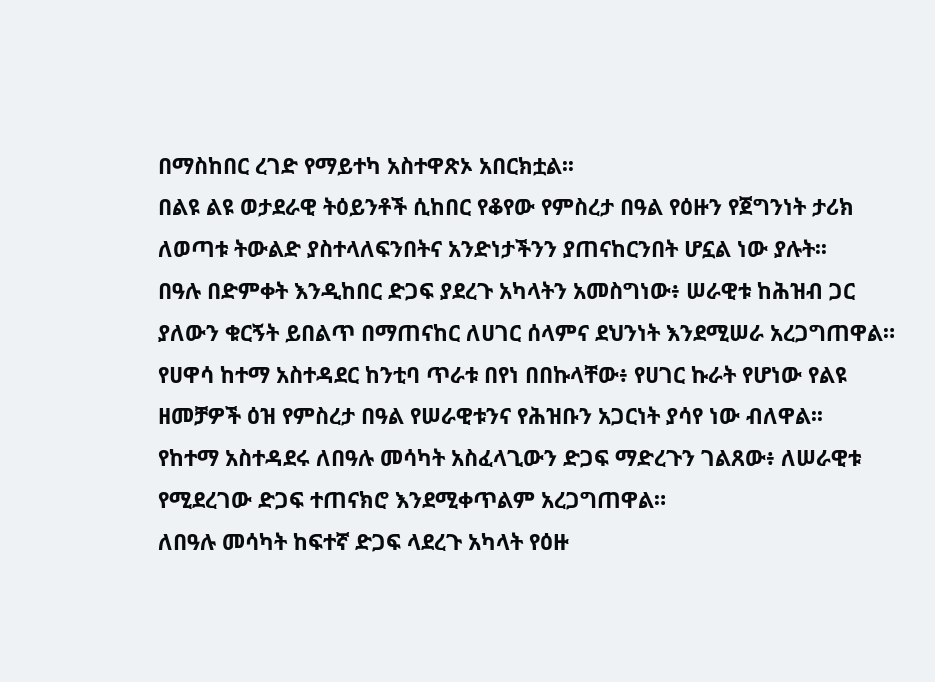በማስከበር ረገድ የማይተካ አስተዋጽኦ አበርክቷል፡፡
በልዩ ልዩ ወታደራዊ ትዕይንቶች ሲከበር የቆየው የምስረታ በዓል የዕዙን የጀግንነት ታሪክ ለወጣቱ ትውልድ ያስተላለፍንበትና አንድነታችንን ያጠናከርንበት ሆኗል ነው ያሉት፡፡
በዓሉ በድምቀት እንዲከበር ድጋፍ ያደረጉ አካላትን አመስግነው፥ ሠራዊቱ ከሕዝብ ጋር ያለውን ቁርኝት ይበልጥ በማጠናከር ለሀገር ሰላምና ደህንነት እንደሚሠራ አረጋግጠዋል።
የሀዋሳ ከተማ አስተዳደር ከንቲባ ጥራቱ በየነ በበኩላቸው፥ የሀገር ኩራት የሆነው የልዩ ዘመቻዎች ዕዝ የምስረታ በዓል የሠራዊቱንና የሕዝቡን አጋርነት ያሳየ ነው ብለዋል፡፡
የከተማ አስተዳደሩ ለበዓሉ መሳካት አስፈላጊውን ድጋፍ ማድረጉን ገልጸው፥ ለሠራዊቱ የሚደረገው ድጋፍ ተጠናክሮ እንደሚቀጥልም አረጋግጠዋል።
ለበዓሉ መሳካት ከፍተኛ ድጋፍ ላደረጉ አካላት የዕዙ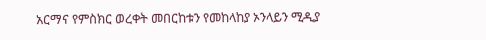አርማና የምስክር ወረቀት መበርከቱን የመከላከያ ኦንላይን ሚዲያ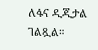ለፋና ዲጂታል ገልጿል።